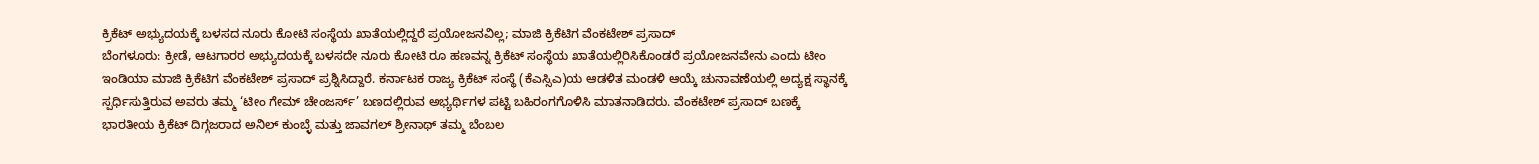ಕ್ರಿಕೆಟ್ ಅಭ್ಯುದಯಕ್ಕೆ ಬಳಸದ ನೂರು ಕೋಟಿ ಸಂಸ್ಥೆಯ ಖಾತೆಯಲ್ಲಿದ್ದರೆ ಪ್ರಯೋಜನವಿಲ್ಲ; ಮಾಜಿ ಕ್ರಿಕೆಟಿಗ ವೆಂಕಟೇಶ್ ಪ್ರಸಾದ್
ಬೆಂಗಳೂರು: ಕ್ರೀಡೆ, ಆಟಗಾರರ ಅಭ್ಯುದಯಕ್ಕೆ ಬಳಸದೇ ನೂರು ಕೋಟಿ ರೂ ಹಣವನ್ನ ಕ್ರಿಕೆಟ್ ಸಂಸ್ಥೆಯ ಖಾತೆಯಲ್ಲಿರಿಸಿಕೊಂಡರೆ ಪ್ರಯೋಜನವೇನು ಎಂದು ಟೀಂ ಇಂಡಿಯಾ ಮಾಜಿ ಕ್ರಿಕೆಟಿಗ ವೆಂಕಟೇಶ್ ಪ್ರಸಾದ್ ಪ್ರಶ್ನಿಸಿದ್ದಾರೆ. ಕರ್ನಾಟಕ ರಾಜ್ಯ ಕ್ರಿಕೆಟ್ ಸಂಸ್ಥೆ (ಕೆಎಸ್ಸಿಎ)ಯ ಆಡಳಿತ ಮಂಡಳಿ ಆಯ್ಕೆ ಚುನಾವಣೆಯಲ್ಲಿ ಅದ್ಯಕ್ಷ ಸ್ಥಾನಕ್ಕೆ ಸ್ಪರ್ಧಿಸುತ್ತಿರುವ ಅವರು ತಮ್ಮ ‘ಟೀಂ ಗೇಮ್ ಚೇಂಜರ್ಸ್’ ಬಣದಲ್ಲಿರುವ ಅಭ್ಯರ್ಥಿಗಳ ಪಟ್ಟಿ ಬಹಿರಂಗಗೊಳಿಸಿ ಮಾತನಾಡಿದರು. ವೆಂಕಟೇಶ್ ಪ್ರಸಾದ್ ಬಣಕ್ಕೆ ಭಾರತೀಯ ಕ್ರಿಕೆಟ್ ದಿಗ್ಗಜರಾದ ಅನಿಲ್ ಕುಂಬ್ಳೆ ಮತ್ತು ಜಾವಗಲ್ ಶ್ರೀನಾಥ್ ತಮ್ಮ ಬೆಂಬಲ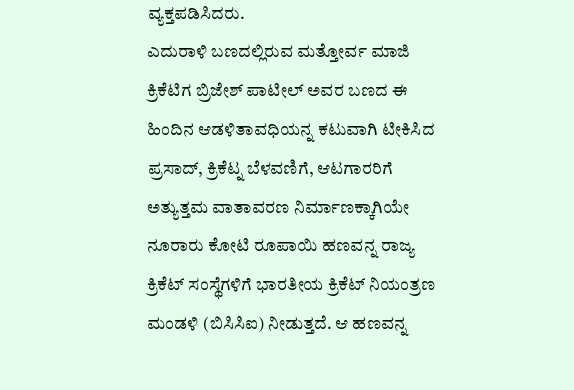ವ್ಯಕ್ತಪಡಿಸಿದರು.
ಎದುರಾಳಿ ಬಣದಲ್ಲಿರುವ ಮತ್ತೋರ್ವ ಮಾಜಿ ಕ್ರಿಕೆಟಿಗ ಬ್ರಿಜೇಶ್ ಪಾಟೀಲ್ ಅವರ ಬಣದ ಈ ಹಿಂದಿನ ಆಡಳಿತಾವಧಿಯನ್ನ ಕಟುವಾಗಿ ಟೀಕಿಸಿದ ಪ್ರಸಾದ್, ಕ್ರಿಕೆಟ್ನ ಬೆಳವಣಿಗೆ, ಆಟಗಾರರಿಗೆ ಅತ್ಯುತ್ತಮ ವಾತಾವರಣ ನಿರ್ಮಾಣಕ್ಕಾಗಿಯೇ ನೂರಾರು ಕೋಟಿ ರೂಪಾಯಿ ಹಣವನ್ನ ರಾಜ್ಯ ಕ್ರಿಕೆಟ್ ಸಂಸ್ಥೆಗಳಿಗೆ ಭಾರತೀಯ ಕ್ರಿಕೆಟ್ ನಿಯಂತ್ರಣ ಮಂಡಳಿ (ಬಿಸಿಸಿಐ) ನೀಡುತ್ತದೆ. ಆ ಹಣವನ್ನ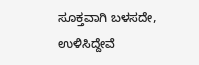ಸೂಕ್ತವಾಗಿ ಬಳಸದೇ, ಉಳಿಸಿದ್ದೇವೆ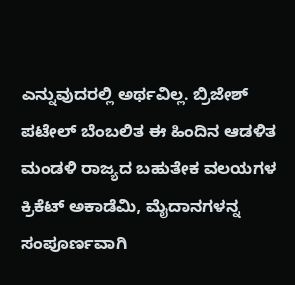ಎನ್ನುವುದರಲ್ಲಿ ಅರ್ಥವಿಲ್ಲ. ಬ್ರಿಜೇಶ್ ಪಟೇಲ್ ಬೆಂಬಲಿತ ಈ ಹಿಂದಿನ ಆಡಳಿತ ಮಂಡಳಿ ರಾಜ್ಯದ ಬಹುತೇಕ ವಲಯಗಳ ಕ್ರಿಕೆಟ್ ಅಕಾಡೆಮಿ, ಮೈದಾನಗಳನ್ನ ಸಂಪೂರ್ಣವಾಗಿ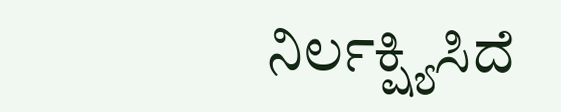ನಿರ್ಲಕ್ಷ್ಯಿಸಿದೆ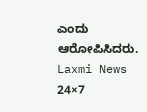ಎಂದು ಆರೋಪಿಸಿದರು.
Laxmi News 24×7